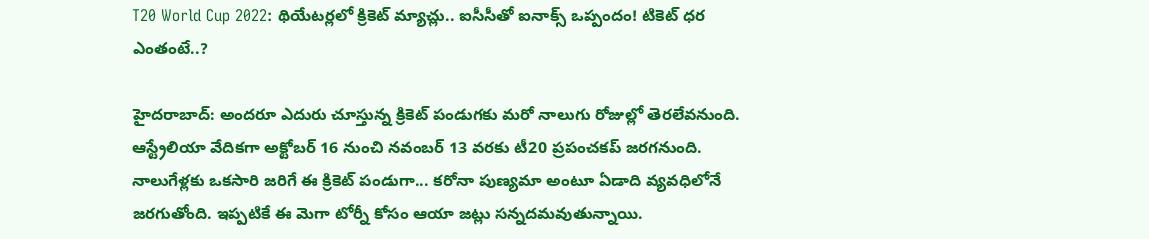T20 World Cup 2022: థియేటర్లలో క్రికెట్ మ్యాచ్లు.. ఐసీసీతో ఐనాక్స్ ఒప్పందం! టికెట్ ధర ఎంతంటే..?

హైదరాబాద్: అందరూ ఎదురు చూస్తున్న క్రికెట్ పండుగకు మరో నాలుగు రోజుల్లో తెరలేవనుంది. ఆస్ట్రేలియా వేదికగా అక్టోబర్ 16 నుంచి నవంబర్ 13 వరకు టీ20 ప్రపంచకప్ జరగనుంది. నాలుగేళ్లకు ఒకసారి జరిగే ఈ క్రికెట్ పండుగా... కరోనా పుణ్యమా అంటూ ఏడాది వ్యవధిలోనే జరగుతోంది. ఇప్పటికే ఈ మెగా టోర్నీ కోసం ఆయా జట్లు సన్నదమవుతున్నాయి.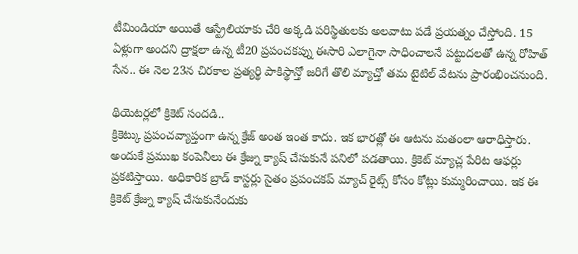టీమిండియా అయితే ఆస్ట్రేలియాకు చేరి అక్కడి పరిస్థితులకు అలవాటు పడే ప్రయత్నం చేస్తోంది. 15 ఏళ్లుగా అందని ద్రాక్షలా ఉన్న టీ20 ప్రపంచకప్ను ఈసారి ఎలాగైనా సాధించాలనే పట్టుదలతో ఉన్న రోహిత్ సేన.. ఈ నెల 23న చిరకాల ప్రత్యర్థి పాకిస్థాన్తో జరిగే తొలి మ్యాచ్తో తమ టైటిల్ వేటను ప్రారంభించనుంది.

థియెటర్లలో క్రికెట్ సందడి..
క్రికెట్కు ప్రపంచవ్యాప్తంగా ఉన్న క్రేజ్ అంత ఇంత కాదు. ఇక భారత్లో ఈ ఆటను మతంలా ఆరాధిస్తారు. అందుకే ప్రముఖ కంపెనీలు ఈ క్రేజ్ను క్యాష్ చేసుకునే పనిలో పడతాయి. క్రికెట్ మ్యాచ్ల పేరిట ఆఫర్లు ప్రకటిస్తాయి. అధికారిక బ్రాడ్ కాస్టర్లు సైతం ప్రపంచకప్ మ్యాచ్ రైట్స్ కోసం కోట్లు కుమ్మరించాయి. ఇక ఈ క్రికెట్ క్రేజ్ను క్యాష్ చేసుకునేందుకు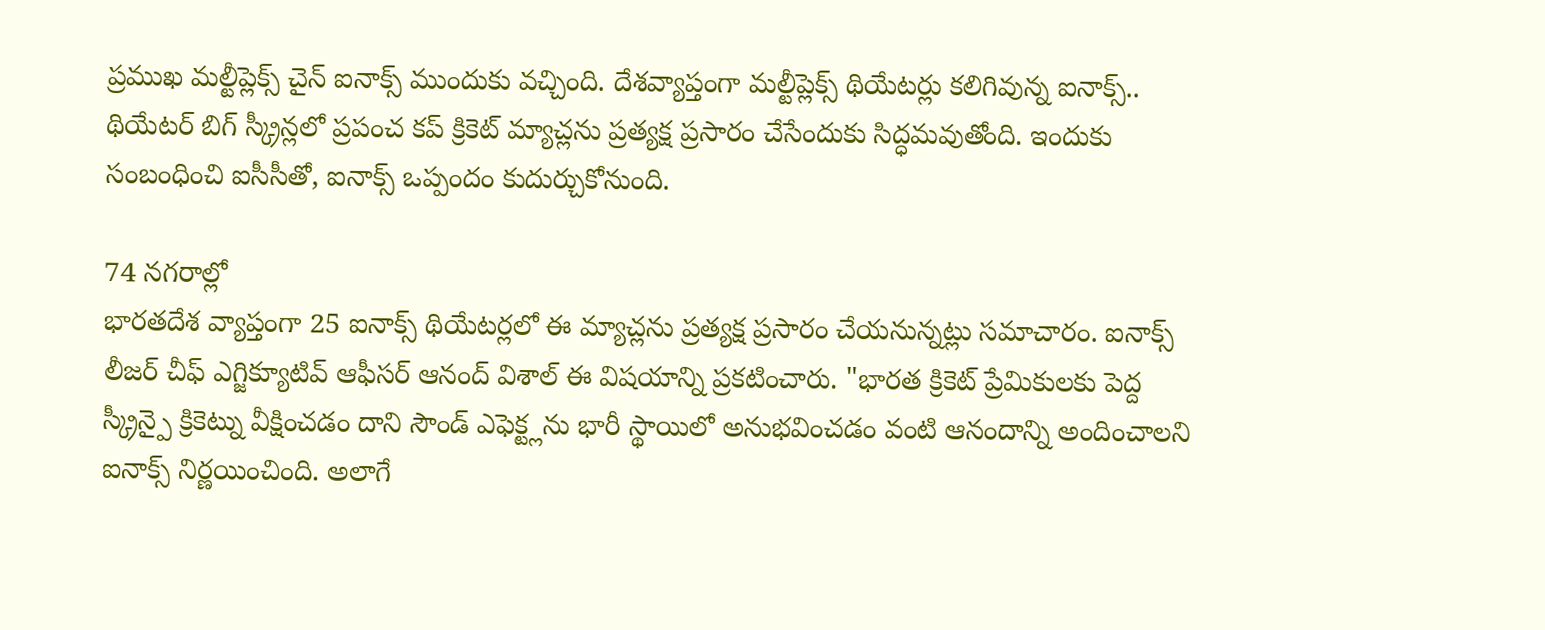ప్రముఖ మల్టీప్లెక్స్ చైన్ ఐనాక్స్ ముందుకు వచ్చింది. దేశవ్యాప్తంగా మల్టీప్లెక్స్ థియేటర్లు కలిగివున్న ఐనాక్స్.. థియేటర్ బిగ్ స్క్రీన్లలో ప్రపంచ కప్ క్రికెట్ మ్యాచ్లను ప్రత్యక్ష ప్రసారం చేసేందుకు సిద్ధమవుతోంది. ఇందుకు సంబంధించి ఐసీసీతో, ఐనాక్స్ ఒప్పందం కుదుర్చుకోనుంది.

74 నగరాల్లో
భారతదేశ వ్యాప్తంగా 25 ఐనాక్స్ థియేటర్లలో ఈ మ్యాచ్లను ప్రత్యక్ష ప్రసారం చేయనున్నట్లు సమాచారం. ఐనాక్స్ లీజర్ చీఫ్ ఎగ్జిక్యూటివ్ ఆఫీసర్ ఆనంద్ విశాల్ ఈ విషయాన్ని ప్రకటించారు. "భారత క్రికెట్ ప్రేమికులకు పెద్ద స్క్రీన్పై క్రికెట్ను వీక్షించడం దాని సౌండ్ ఎఫెక్ట్లను భారీ స్థాయిలో అనుభవించడం వంటి ఆనందాన్ని అందించాలని ఐనాక్స్ నిర్ణయించింది. అలాగే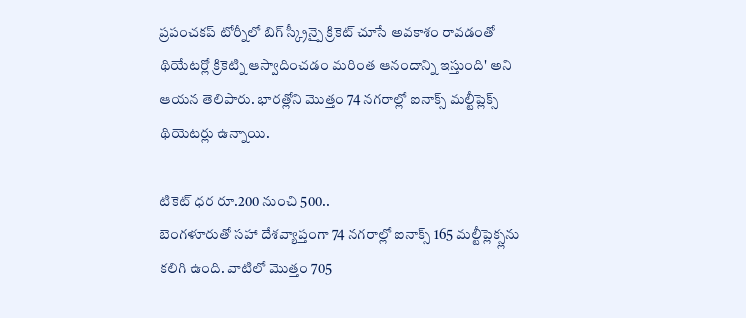ప్రపంచకప్ టోర్నీలో బిగ్ స్క్రీన్పై క్రికెట్ చూసే అవకాశం రావడంతో థియేటర్లో క్రికెట్ని ఆస్వాదించడం మరింత ఆనందాన్ని ఇస్తుంది' అని ఆయన తెలిపారు. భారత్లోని మొత్తం 74 నగరాల్లో ఐనాక్స్ మల్టీప్లెక్స్ థియెటర్లు ఉన్నాయి.

టికెట్ ధర రూ.200 నుంచి 500..
బెంగళూరుతో సహా దేశవ్యాప్తంగా 74 నగరాల్లో ఐనాక్స్ 165 మల్టీప్లెక్స్లను కలిగి ఉంది. వాటిలో మొత్తం 705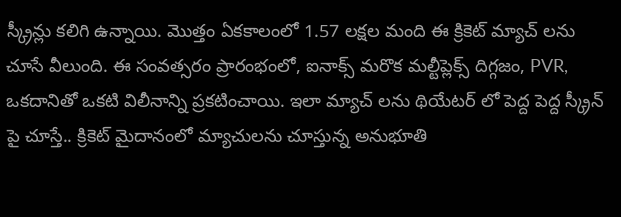స్క్రీన్లు కలిగి ఉన్నాయి. మొత్తం ఏకకాలంలో 1.57 లక్షల మంది ఈ క్రికెట్ మ్యాచ్ లను చూసే వీలుంది. ఈ సంవత్సరం ప్రారంభంలో, ఐనాక్స్ మరొక మల్టీప్లెక్స్ దిగ్గజం, PVR, ఒకదానితో ఒకటి విలీనాన్ని ప్రకటించాయి. ఇలా మ్యాచ్ లను థియేటర్ లో పెద్ద పెద్ద స్క్రీన్ పై చూస్తే.. క్రికెట్ మైదానంలో మ్యాచులను చూస్తున్న అనుభూతి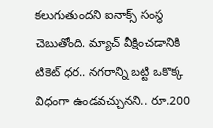కలుగుతుందని ఐనాక్స్ సంస్థ చెబుతోంది. మ్యాచ్ వీక్షించడానికి టికెట్ ధర.. నగరాన్ని బట్టి ఒకొక్క విధంగా ఉండవచ్చునని.. రూ.200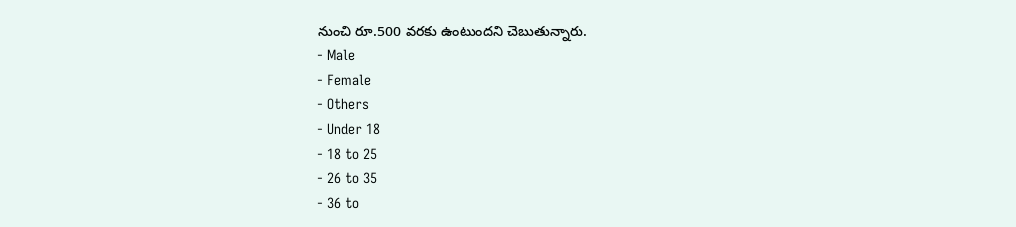నుంచి రూ.500 వరకు ఉంటుందని చెబుతున్నారు.
- Male
- Female
- Others
- Under 18
- 18 to 25
- 26 to 35
- 36 to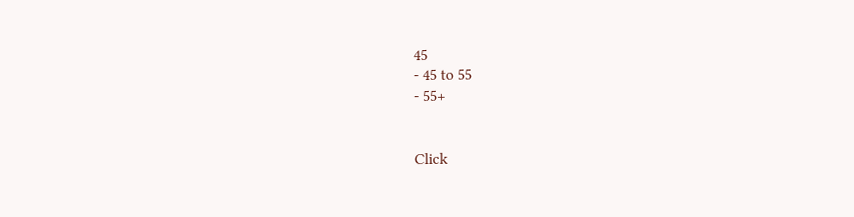45
- 45 to 55
- 55+


Click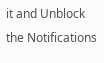it and Unblock the Notifications